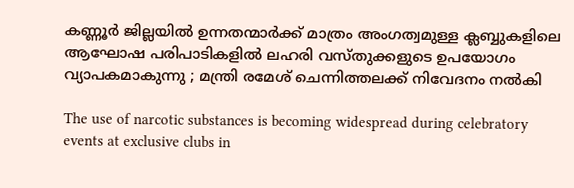കണ്ണൂർ ജില്ലയിൽ ഉന്നതന്മാർക്ക് മാത്രം അംഗത്വമുള്ള ക്ലബ്ബുകളിലെ ആഘോഷ പരിപാടികളിൽ ലഹരി വസ്തുക്കളുടെ ഉപയോഗം വ്യാപകമാകുന്നു ; മന്ത്രി രമേശ്‌ ചെന്നിത്തലക്ക് നിവേദനം നൽകി

The use of narcotic substances is becoming widespread during celebratory events at exclusive clubs in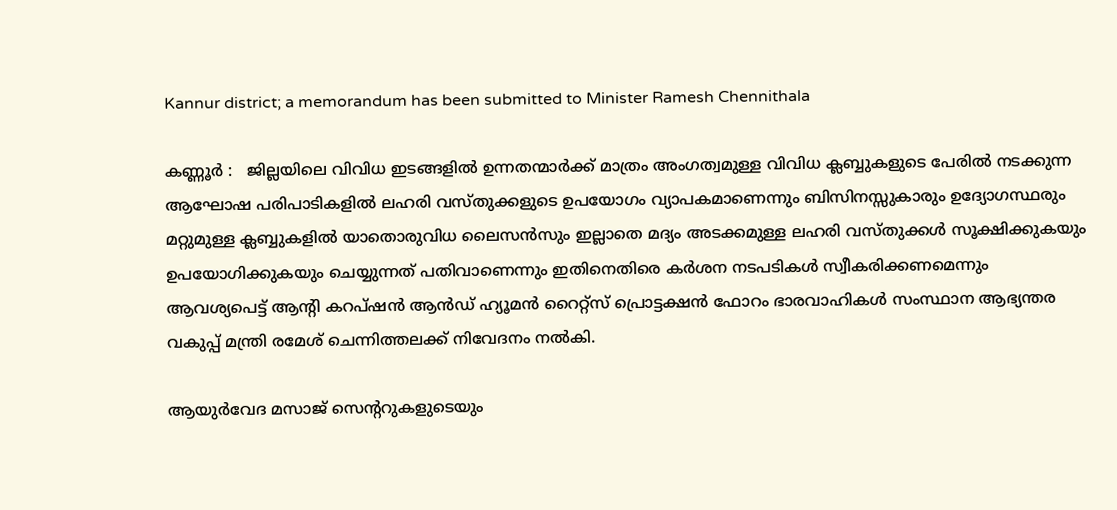Kannur district; a memorandum has been submitted to Minister Ramesh Chennithala

കണ്ണൂർ :   ജില്ലയിലെ വിവിധ ഇടങ്ങളിൽ ഉന്നതന്മാർക്ക് മാത്രം അംഗത്വമുള്ള വിവിധ ക്ലബ്ബുകളുടെ പേരിൽ നടക്കുന്ന ആഘോഷ പരിപാടികളിൽ ലഹരി വസ്തുക്കളുടെ ഉപയോഗം വ്യാപകമാണെന്നും ബിസിനസ്സുകാരും ഉദ്യോഗസ്ഥരും മറ്റുമുള്ള ക്ലബ്ബുകളിൽ യാതൊരുവിധ ലൈസൻസും ഇല്ലാതെ മദ്യം അടക്കമുള്ള ലഹരി വസ്തുക്കൾ സൂക്ഷിക്കുകയും ഉപയോഗിക്കുകയും ചെയ്യുന്നത് പതിവാണെന്നും ഇതിനെതിരെ കർശന നടപടികൾ സ്വീകരിക്കണമെന്നും  ആവശ്യപെട്ട് ആന്റി കറപ്ഷൻ ആൻഡ് ഹ്യൂമൻ റൈറ്റ്സ് പ്രൊട്ടക്ഷൻ ഫോറം ഭാരവാഹികൾ സംസ്ഥാന ആഭ്യന്തര വകുപ്പ് മന്ത്രി രമേശ്‌ ചെന്നിത്തലക്ക് നിവേദനം നൽകി.

ആയുർവേദ മസാജ് സെന്ററുകളുടെയും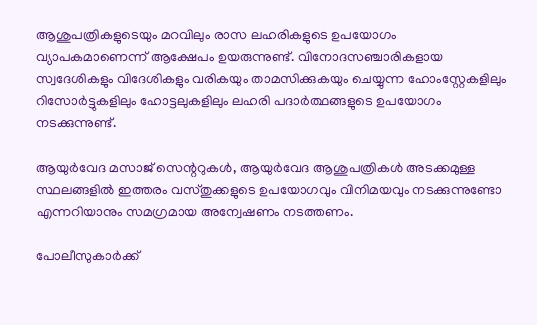ആശുപത്രികളുടെയും മറവിലും രാസ ലഹരികളുടെ ഉപയോഗം വ്യാപകമാണെന്ന് ആക്ഷേപം ഉയരുന്നുണ്ട്. വിനോദസഞ്ചാരികളായ സ്വദേശികളും വിദേശികളും വരികയും താമസിക്കുകയും ചെയ്യുന്ന ഹോംസ്റ്റേകളിലും റിസോർട്ടുകളിലും ഹോട്ടലുകളിലും ലഹരി പദാർത്ഥങ്ങളുടെ ഉപയോഗം നടക്കുന്നുണ്ട്.

ആയുർവേദ മസാജ് സെന്ററുകൾ, ആയുർവേദ ആശുപത്രികൾ അടക്കമുള്ള സ്ഥലങ്ങളിൽ ഇത്തരം വസ്തുക്കളുടെ ഉപയോഗവും വിനിമയവും നടക്കുന്നുണ്ടോ എന്നറിയാനും സമഗ്രമായ അന്വേഷണം നടത്തണം.

പോലീസുകാർക്ക്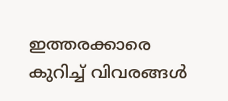ഇത്തരക്കാരെ കുറിച്ച് വിവരങ്ങൾ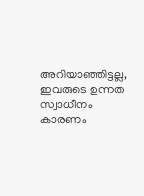അറിയാഞ്ഞിട്ടല്ല, ഇവരുടെ ഉന്നത സ്വാധീനം കാരണം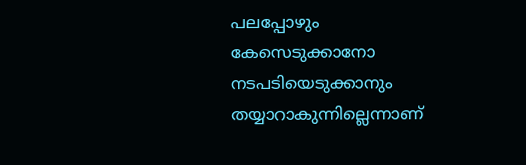പലപ്പോഴും കേസെടുക്കാനോ നടപടിയെടുക്കാനും തയ്യാറാകുന്നില്ലെന്നാണ്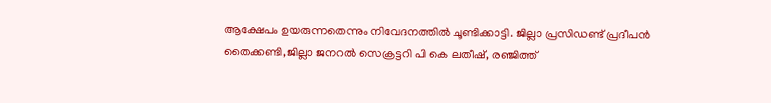ആക്ഷേപം ഉയരുന്നതെന്നും നിവേദനത്തിൽ ചൂണ്ടിക്കാട്ടി. ജില്ലാ പ്രസിഡണ്ട് പ്രദീപൻ തൈക്കണ്ടി,ജില്ലാ ജനറൽ സെക്രട്ടറി പി കെ ലതീഷ്, രഞ്ജിത്ത്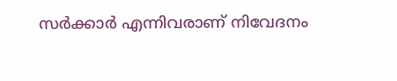സർക്കാർ എന്നിവരാണ് നിവേദനം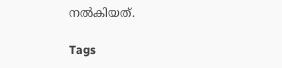നൽകിയത്.

Tags